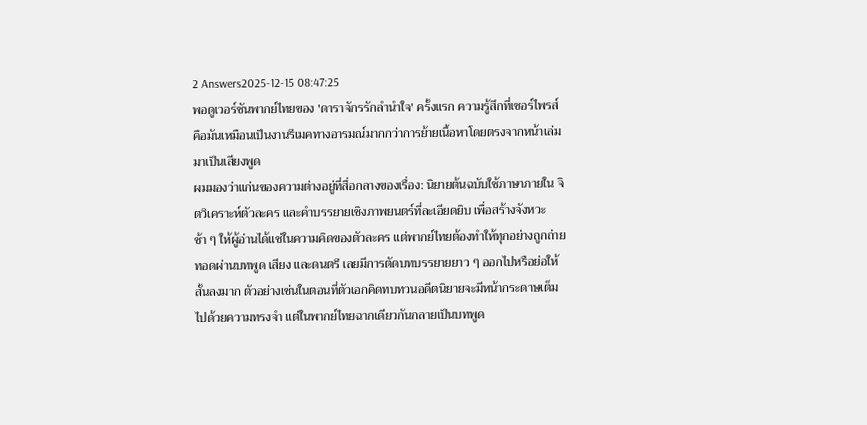2 Answers2025-12-15 08:47:25
พอดูเวอร์ชันพากย์ไทยของ 'ดาราจักรรักลำนำใจ' ครั้งแรก ความรู้สึกที่เซอร์ไพรส์คือมันเหมือนเป็นงานรีเมคทางอารมณ์มากกว่าการย้ายเนื้อหาโดยตรงจากหน้าเล่มมาเป็นเสียงพูด
ผมมองว่าแก่นของความต่างอยู่ที่สื่อกลางของเรื่อง: นิยายต้นฉบับใช้ภาษาภายใน จิตวิเคราะห์ตัวละคร และคำบรรยายเชิงภาพยนตร์ที่ละเอียดยิบ เพื่อสร้างจังหวะช้า ๆ ให้ผู้อ่านได้แช่ในความคิดของตัวละคร แต่พากย์ไทยต้องทำให้ทุกอย่างถูกถ่ายทอดผ่านบทพูด เสียง และดนตรี เลยมีการตัดบทบรรยายยาว ๆ ออกไปหรือย่อให้สั้นลงมาก ตัวอย่างเช่นในตอนที่ตัวเอกคิดทบทวนอดีตนิยายจะมีหน้ากระดาษเต็มไปด้วยความทรงจำ แต่ในพากย์ไทยฉากเดียวกันกลายเป็นบทพูด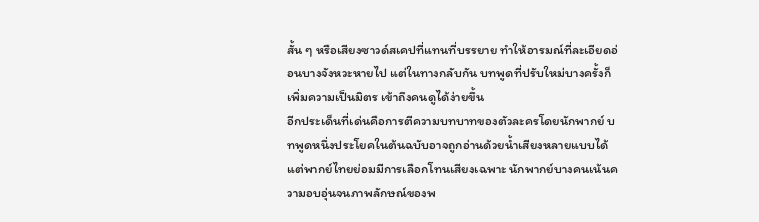สั้น ๆ หรือเสียงซาวด์สเคปที่แทนที่บรรยาย ทำให้อารมณ์ที่ละเอียดอ่อนบางจังหวะหายไป แต่ในทางกลับกัน บทพูดที่ปรับใหม่บางครั้งก็เพิ่มความเป็นมิตร เข้าถึงคนดูได้ง่ายขึ้น
อีกประเด็นที่เด่นคือการตีความบทบาทของตัวละครโดยนักพากย์ บทพูดหนึ่งประโยคในต้นฉบับอาจถูกอ่านด้วยน้ำเสียงหลายแบบได้ แต่พากย์ไทยย่อมมีการเลือกโทนเสียงเฉพาะ นักพากย์บางคนเน้นความอบอุ่นจนภาพลักษณ์ของพ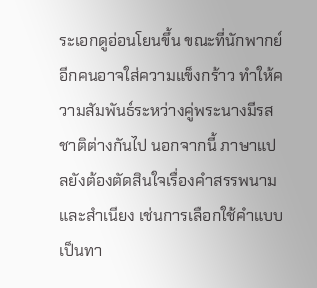ระเอกดูอ่อนโยนขึ้น ขณะที่นักพากย์อีกคนอาจใส่ความแข็งกร้าว ทำให้ความสัมพันธ์ระหว่างคู่พระนางมีรสชาติต่างกันไป นอกจากนี้ ภาษาแปลยังต้องตัดสินใจเรื่องคำสรรพนามและสำเนียง เช่นการเลือกใช้คำแบบเป็นทา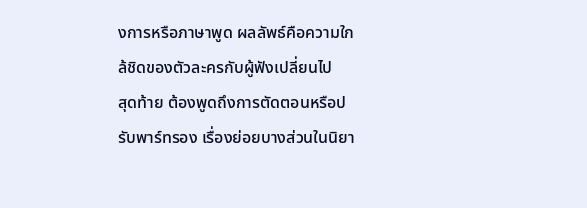งการหรือภาษาพูด ผลลัพธ์คือความใกล้ชิดของตัวละครกับผู้ฟังเปลี่ยนไป
สุดท้าย ต้องพูดถึงการตัดตอนหรือปรับพาร์ทรอง เรื่องย่อยบางส่วนในนิยา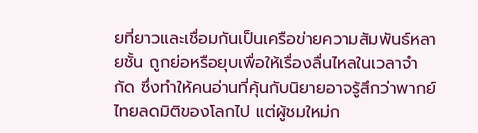ยที่ยาวและเชื่อมกันเป็นเครือข่ายความสัมพันธ์หลายชั้น ถูกย่อหรือยุบเพื่อให้เรื่องลื่นไหลในเวลาจำกัด ซึ่งทำให้คนอ่านที่คุ้นกับนิยายอาจรู้สึกว่าพากย์ไทยลดมิติของโลกไป แต่ผู้ชมใหม่ก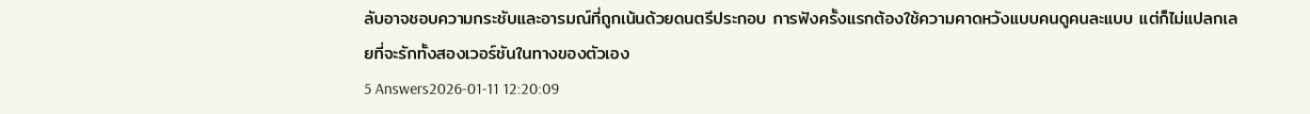ลับอาจชอบความกระชับและอารมณ์ที่ถูกเน้นด้วยดนตรีประกอบ การฟังครั้งแรกต้องใช้ความคาดหวังแบบคนดูคนละแบบ แต่ก็ไม่แปลกเลยที่จะรักทั้งสองเวอร์ชันในทางของตัวเอง
5 Answers2026-01-11 12:20:09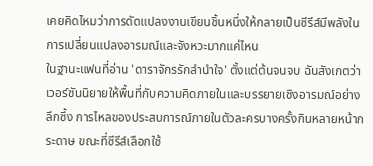เคยคิดไหมว่าการดัดแปลงงานเขียนชิ้นหนึ่งให้กลายเป็นซีรีส์มีพลังในการเปลี่ยนแปลงอารมณ์และจังหวะมากแค่ไหน
ในฐานะแฟนที่อ่าน 'ดาราจักรรักลํานําใจ' ตั้งแต่ต้นจนจบ ฉันสังเกตว่าเวอร์ชันนิยายให้พื้นที่กับความคิดภายในและบรรยายเชิงอารมณ์อย่างลึกซึ้ง การไหลของประสบการณ์ภายในตัวละครบางครั้งกินหลายหน้ากระดาษ ขณะที่ซีรีส์เลือกใช้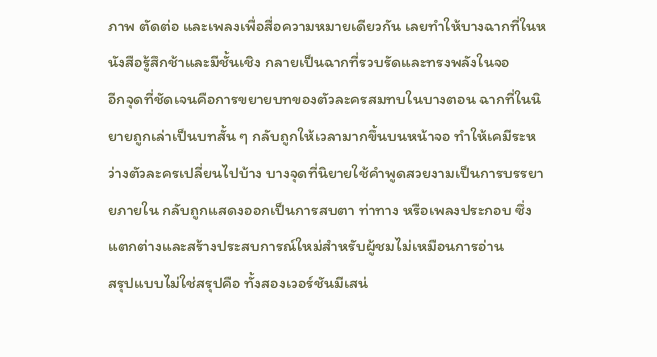ภาพ ตัดต่อ และเพลงเพื่อสื่อความหมายเดียวกัน เลยทำให้บางฉากที่ในหนังสือรู้สึกช้าและมีชั้นเชิง กลายเป็นฉากที่รวบรัดและทรงพลังในจอ
อีกจุดที่ชัดเจนคือการขยายบทของตัวละครสมทบในบางตอน ฉากที่ในนิยายถูกเล่าเป็นบทสั้น ๆ กลับถูกให้เวลามากขึ้นบนหน้าจอ ทำให้เคมีระหว่างตัวละครเปลี่ยนไปบ้าง บางจุดที่นิยายใช้คำพูดสวยงามเป็นการบรรยายภายใน กลับถูกแสดงออกเป็นการสบตา ท่าทาง หรือเพลงประกอบ ซึ่งแตกต่างและสร้างประสบการณ์ใหม่สำหรับผู้ชมไม่เหมือนการอ่าน
สรุปแบบไม่ใช่สรุปคือ ทั้งสองเวอร์ชันมีเสน่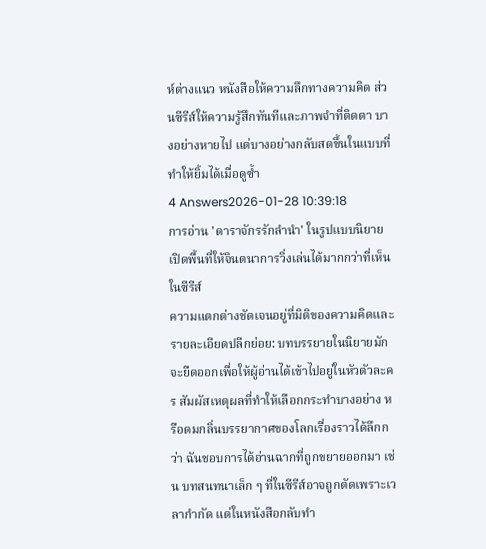ห์ต่างแนว หนังสือให้ความลึกทางความคิด ส่วนซีรีส์ให้ความรู้สึกทันทีและภาพจำที่ติดตา บางอย่างหายไป แต่บางอย่างกลับสดขึ้นในแบบที่ทำให้ยิ้มได้เมื่อดูซ้ำ
4 Answers2026-01-28 10:39:18
การอ่าน 'ดาราจักรรักลำนำ' ในรูปแบบนิยายเปิดพื้นที่ให้จินตนาการวิ่งเล่นได้มากกว่าที่เห็นในซีรีส์
ความแตกต่างชัดเจนอยู่ที่มิติของความคิดและรายละเอียดปลีกย่อย: บทบรรยายในนิยายมักจะยืดออกเพื่อให้ผู้อ่านได้เข้าไปอยู่ในหัวตัวละคร สัมผัสเหตุผลที่ทำให้เลือกกระทำบางอย่าง หรือดมกลิ่นบรรยากาศของโลกเรื่องราวได้ลึกกว่า ฉันชอบการได้อ่านฉากที่ถูกขยายออกมา เช่น บทสนทนาเล็ก ๆ ที่ในซีรีส์อาจถูกตัดเพราะเวลากำกัด แต่ในหนังสือกลับทำ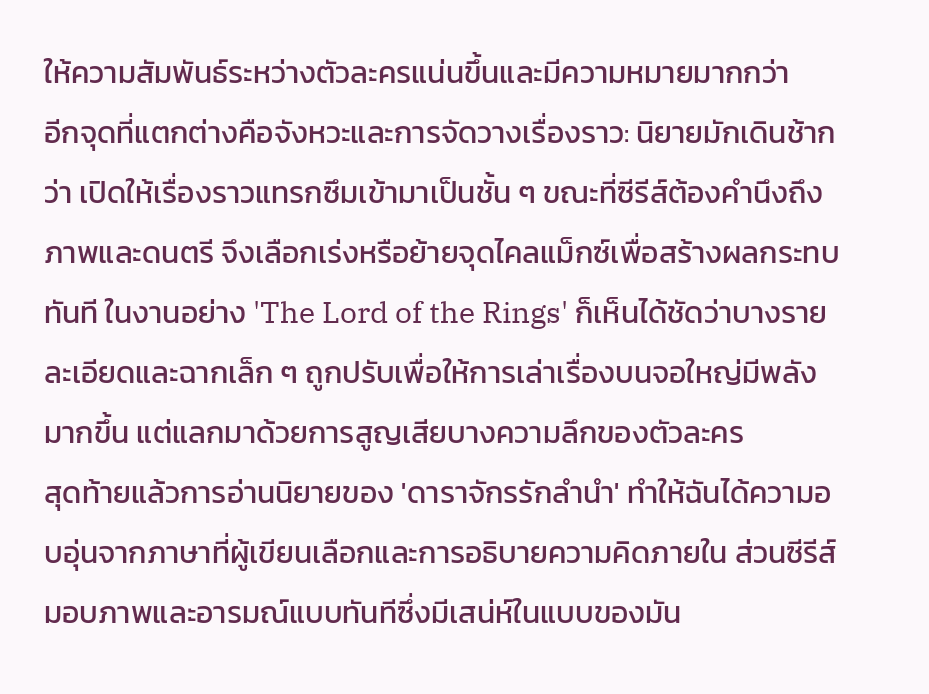ให้ความสัมพันธ์ระหว่างตัวละครแน่นขึ้นและมีความหมายมากกว่า
อีกจุดที่แตกต่างคือจังหวะและการจัดวางเรื่องราว: นิยายมักเดินช้ากว่า เปิดให้เรื่องราวแทรกซึมเข้ามาเป็นชั้น ๆ ขณะที่ซีรีส์ต้องคำนึงถึงภาพและดนตรี จึงเลือกเร่งหรือย้ายจุดไคลแม็กซ์เพื่อสร้างผลกระทบทันที ในงานอย่าง 'The Lord of the Rings' ก็เห็นได้ชัดว่าบางรายละเอียดและฉากเล็ก ๆ ถูกปรับเพื่อให้การเล่าเรื่องบนจอใหญ่มีพลังมากขึ้น แต่แลกมาด้วยการสูญเสียบางความลึกของตัวละคร
สุดท้ายแล้วการอ่านนิยายของ 'ดาราจักรรักลำนำ' ทำให้ฉันได้ความอบอุ่นจากภาษาที่ผู้เขียนเลือกและการอธิบายความคิดภายใน ส่วนซีรีส์มอบภาพและอารมณ์แบบทันทีซึ่งมีเสน่ห์ในแบบของมัน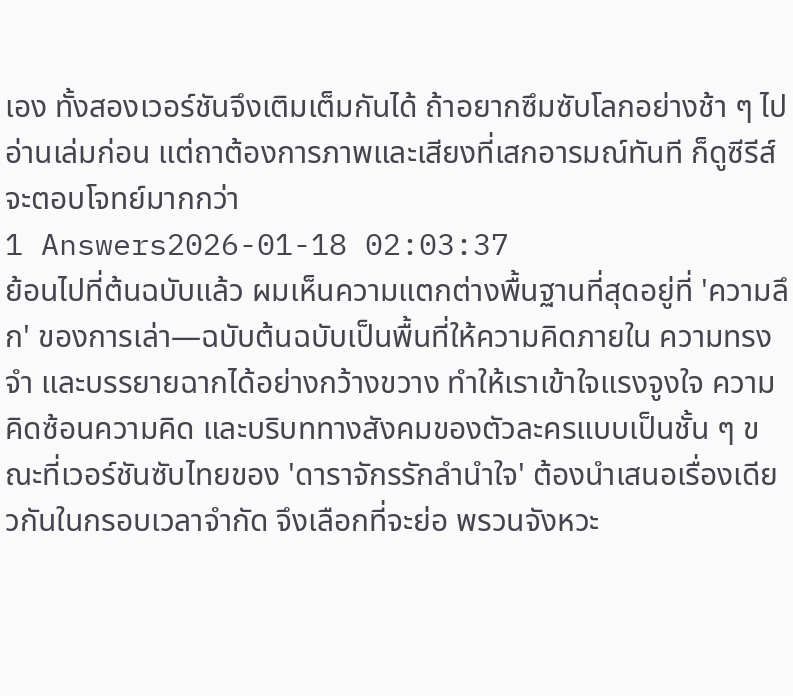เอง ทั้งสองเวอร์ชันจึงเติมเต็มกันได้ ถ้าอยากซึมซับโลกอย่างช้า ๆ ไปอ่านเล่มก่อน แต่ถาต้องการภาพและเสียงที่เสกอารมณ์ทันที ก็ดูซีรีส์จะตอบโจทย์มากกว่า
1 Answers2026-01-18 02:03:37
ย้อนไปที่ต้นฉบับแล้ว ผมเห็นความแตกต่างพื้นฐานที่สุดอยู่ที่ 'ความลึก' ของการเล่า—ฉบับต้นฉบับเป็นพื้นที่ให้ความคิดภายใน ความทรงจำ และบรรยายฉากได้อย่างกว้างขวาง ทำให้เราเข้าใจแรงจูงใจ ความคิดซ้อนความคิด และบริบททางสังคมของตัวละครแบบเป็นชั้น ๆ ขณะที่เวอร์ชันซับไทยของ 'ดาราจักรรักลำนำใจ' ต้องนำเสนอเรื่องเดียวกันในกรอบเวลาจำกัด จึงเลือกที่จะย่อ พรวนจังหวะ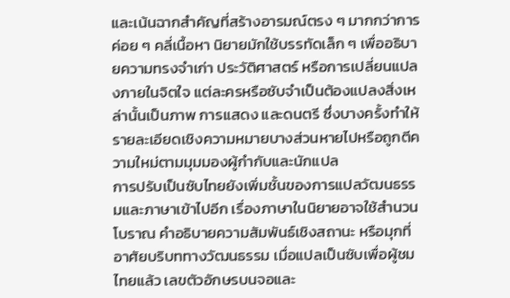และเน้นฉากสำคัญที่สร้างอารมณ์ตรง ๆ มากกว่าการค่อย ๆ คลี่เนื้อหา นิยายมักใช้บรรทัดเล็ก ๆ เพื่ออธิบายความทรงจำเก่า ประวัติศาสตร์ หรือการเปลี่ยนแปลงภายในจิตใจ แต่ละครหรือซับจำเป็นต้องแปลงสิ่งเหล่านั้นเป็นภาพ การแสดง และดนตรี ซึ่งบางครั้งทำให้รายละเอียดเชิงความหมายบางส่วนหายไปหรือถูกตีความใหม่ตามมุมมองผู้กำกับและนักแปล
การปรับเป็นซับไทยยังเพิ่มชั้นของการแปลวัฒนธรรมและภาษาเข้าไปอีก เรื่องภาษาในนิยายอาจใช้สำนวนโบราณ คำอธิบายความสัมพันธ์เชิงสถานะ หรือมุกที่อาศัยบริบททางวัฒนธรรม เมื่อแปลเป็นซับเพื่อผู้ชมไทยแล้ว เลขตัวอักษรบนจอและ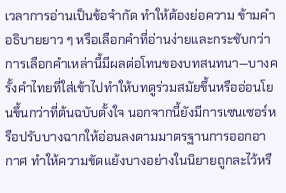เวลาการอ่านเป็นข้อจำกัด ทำให้ต้องย่อความ ข้ามคำอธิบายยาว ๆ หรือเลือกคำที่อ่านง่ายและกระชับกว่า การเลือกคำเหล่านี้มีผลต่อโทนของบทสนทนา—บางครั้งคำไทยที่ใส่เข้าไปทำให้บทดูร่วมสมัยขึ้นหรืออ่อนโยนขึ้นกว่าที่ต้นฉบับตั้งใจ นอกจากนี้ยังมีการเซนเซอร์หรือปรับบางฉากให้อ่อนลงตามมาตรฐานการออกอากาศ ทำให้ความขัดแย้งบางอย่างในนิยายถูกละไว้หรื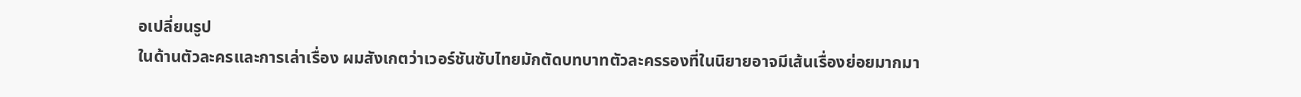อเปลี่ยนรูป
ในด้านตัวละครและการเล่าเรื่อง ผมสังเกตว่าเวอร์ชันซับไทยมักตัดบทบาทตัวละครรองที่ในนิยายอาจมีเส้นเรื่องย่อยมากมา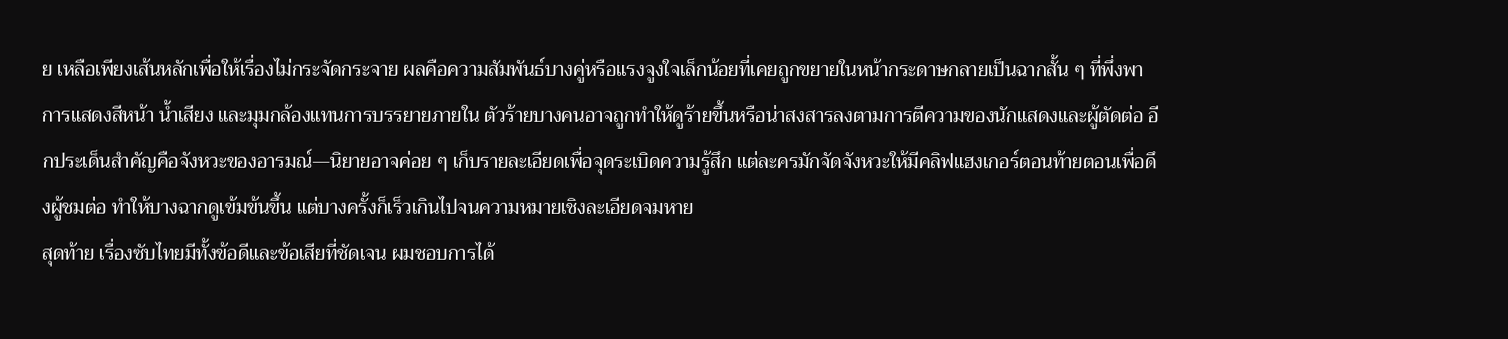ย เหลือเพียงเส้นหลักเพื่อให้เรื่องไม่กระจัดกระจาย ผลคือความสัมพันธ์บางคู่หรือแรงจูงใจเล็กน้อยที่เคยถูกขยายในหน้ากระดาษกลายเป็นฉากสั้น ๆ ที่พึ่งพาการแสดงสีหน้า น้ำเสียง และมุมกล้องแทนการบรรยายภายใน ตัวร้ายบางคนอาจถูกทำให้ดูร้ายขึ้นหรือน่าสงสารลงตามการตีความของนักแสดงและผู้ตัดต่อ อีกประเด็นสำคัญคือจังหวะของอารมณ์—นิยายอาจค่อย ๆ เก็บรายละเอียดเพื่อจุดระเบิดความรู้สึก แต่ละครมักจัดจังหวะให้มีคลิฟแฮงเกอร์ตอนท้ายตอนเพื่อดึงผู้ชมต่อ ทำให้บางฉากดูเข้มข้นขึ้น แต่บางครั้งก็เร็วเกินไปจนความหมายเชิงละเอียดจมหาย
สุดท้าย เรื่องซับไทยมีทั้งข้อดีและข้อเสียที่ชัดเจน ผมชอบการได้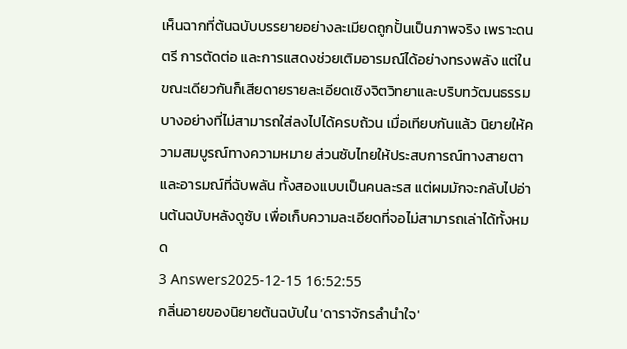เห็นฉากที่ต้นฉบับบรรยายอย่างละเมียดถูกปั้นเป็นภาพจริง เพราะดนตรี การตัดต่อ และการแสดงช่วยเติมอารมณ์ได้อย่างทรงพลัง แต่ในขณะเดียวกันก็เสียดายรายละเอียดเชิงจิตวิทยาและบริบทวัฒนธรรมบางอย่างที่ไม่สามารถใส่ลงไปได้ครบถ้วน เมื่อเทียบกันแล้ว นิยายให้ความสมบูรณ์ทางความหมาย ส่วนซับไทยให้ประสบการณ์ทางสายตาและอารมณ์ที่ฉับพลัน ทั้งสองแบบเป็นคนละรส แต่ผมมักจะกลับไปอ่านต้นฉบับหลังดูซับ เพื่อเก็บความละเอียดที่จอไม่สามารถเล่าได้ทั้งหมด
3 Answers2025-12-15 16:52:55
กลิ่นอายของนิยายต้นฉบับใน 'ดาราจักรลำนำใจ'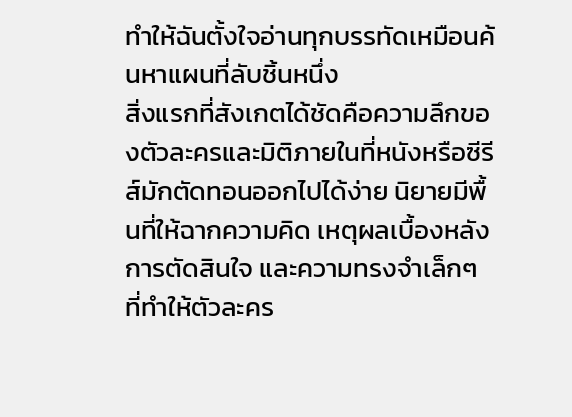ทำให้ฉันตั้งใจอ่านทุกบรรทัดเหมือนค้นหาแผนที่ลับชิ้นหนึ่ง
สิ่งแรกที่สังเกตได้ชัดคือความลึกของตัวละครและมิติภายในที่หนังหรือซีรีส์มักตัดทอนออกไปได้ง่าย นิยายมีพื้นที่ให้ฉากความคิด เหตุผลเบื้องหลังการตัดสินใจ และความทรงจำเล็กๆ ที่ทำให้ตัวละคร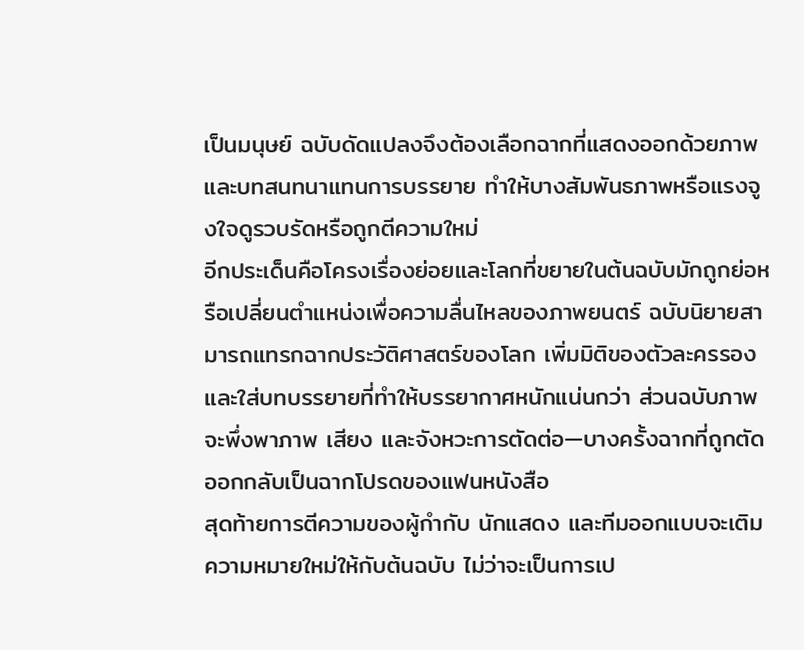เป็นมนุษย์ ฉบับดัดแปลงจึงต้องเลือกฉากที่แสดงออกด้วยภาพและบทสนทนาแทนการบรรยาย ทำให้บางสัมพันธภาพหรือแรงจูงใจดูรวบรัดหรือถูกตีความใหม่
อีกประเด็นคือโครงเรื่องย่อยและโลกที่ขยายในต้นฉบับมักถูกย่อหรือเปลี่ยนตำแหน่งเพื่อความลื่นไหลของภาพยนตร์ ฉบับนิยายสามารถแทรกฉากประวัติศาสตร์ของโลก เพิ่มมิติของตัวละครรอง และใส่บทบรรยายที่ทำให้บรรยากาศหนักแน่นกว่า ส่วนฉบับภาพจะพึ่งพาภาพ เสียง และจังหวะการตัดต่อ—บางครั้งฉากที่ถูกตัดออกกลับเป็นฉากโปรดของแฟนหนังสือ
สุดท้ายการตีความของผู้กำกับ นักแสดง และทีมออกแบบจะเติมความหมายใหม่ให้กับต้นฉบับ ไม่ว่าจะเป็นการเป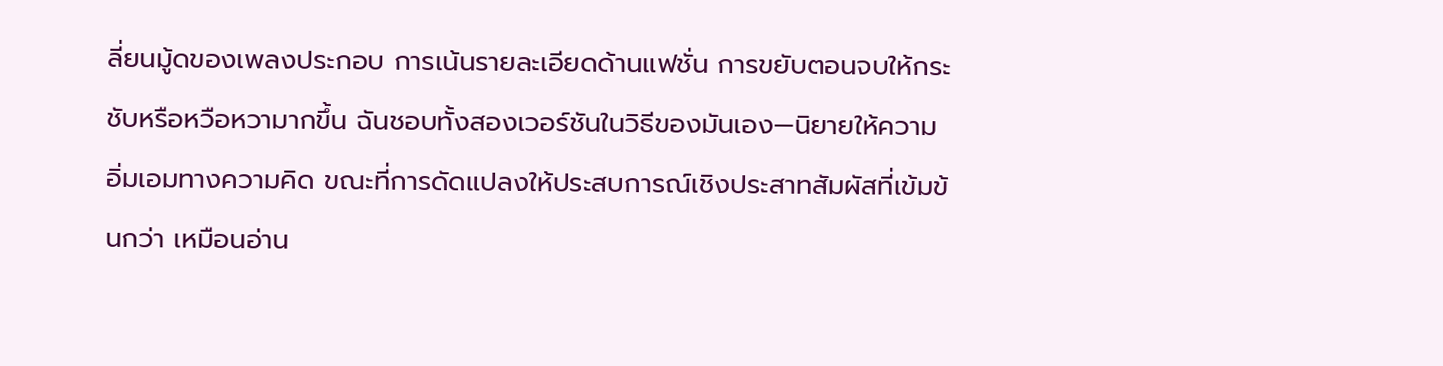ลี่ยนมู้ดของเพลงประกอบ การเน้นรายละเอียดด้านแฟชั่น การขยับตอนจบให้กระชับหรือหวือหวามากขึ้น ฉันชอบทั้งสองเวอร์ชันในวิธีของมันเอง—นิยายให้ความอิ่มเอมทางความคิด ขณะที่การดัดแปลงให้ประสบการณ์เชิงประสาทสัมผัสที่เข้มข้นกว่า เหมือนอ่าน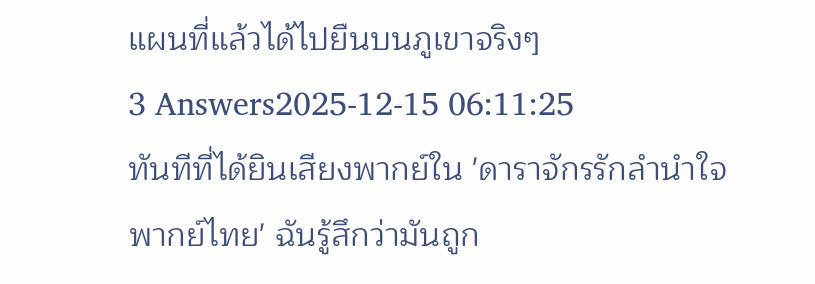แผนที่แล้วได้ไปยืนบนภูเขาจริงๆ
3 Answers2025-12-15 06:11:25
ทันทีที่ได้ยินเสียงพากย์ใน 'ดาราจักรรักลํานําใจพากย์ไทย' ฉันรู้สึกว่ามันถูก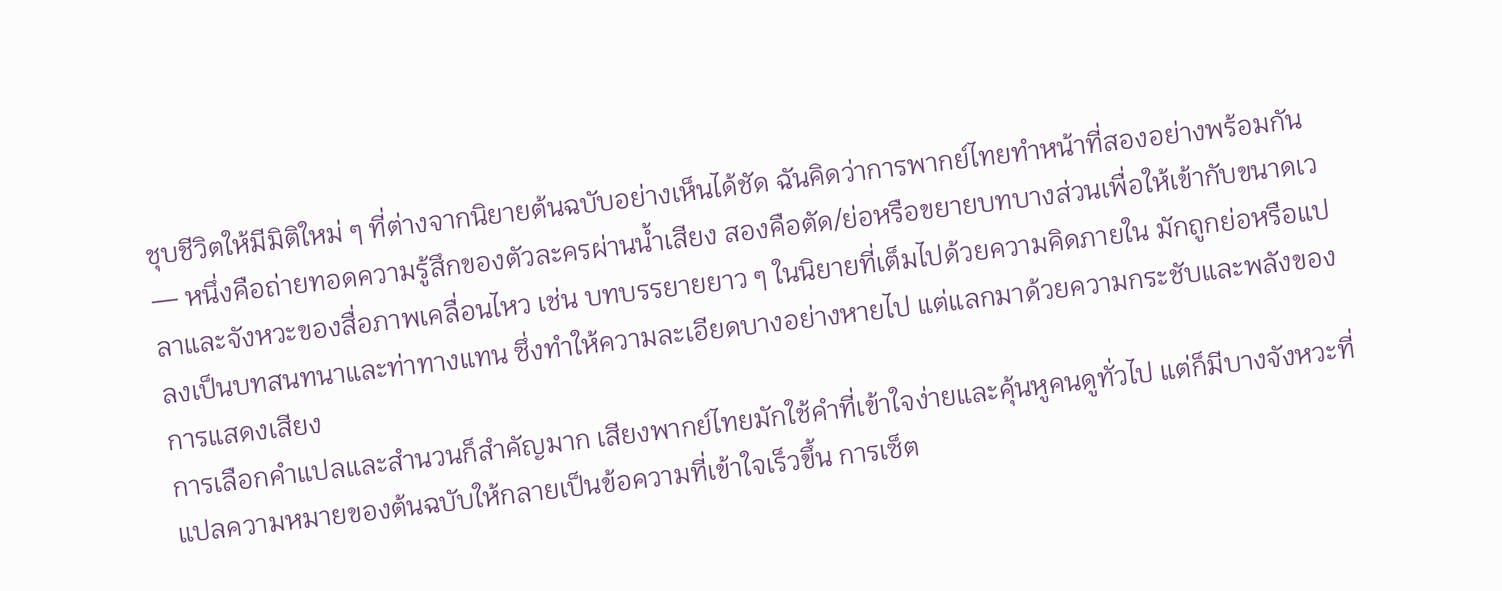ชุบชีวิตให้มีมิติใหม่ ๆ ที่ต่างจากนิยายต้นฉบับอย่างเห็นได้ชัด ฉันคิดว่าการพากย์ไทยทำหน้าที่สองอย่างพร้อมกัน — หนึ่งคือถ่ายทอดความรู้สึกของตัวละครผ่านน้ำเสียง สองคือตัด/ย่อหรือขยายบทบางส่วนเพื่อให้เข้ากับขนาดเวลาและจังหวะของสื่อภาพเคลื่อนไหว เช่น บทบรรยายยาว ๆ ในนิยายที่เต็มไปด้วยความคิดภายใน มักถูกย่อหรือแปลงเป็นบทสนทนาและท่าทางแทน ซึ่งทำให้ความละเอียดบางอย่างหายไป แต่แลกมาด้วยความกระชับและพลังของการแสดงเสียง
การเลือกคำแปลและสำนวนก็สำคัญมาก เสียงพากย์ไทยมักใช้คำที่เข้าใจง่ายและคุ้นหูคนดูทั่วไป แต่ก็มีบางจังหวะที่แปลความหมายของต้นฉบับให้กลายเป็นข้อความที่เข้าใจเร็วขึ้น การเซ็ต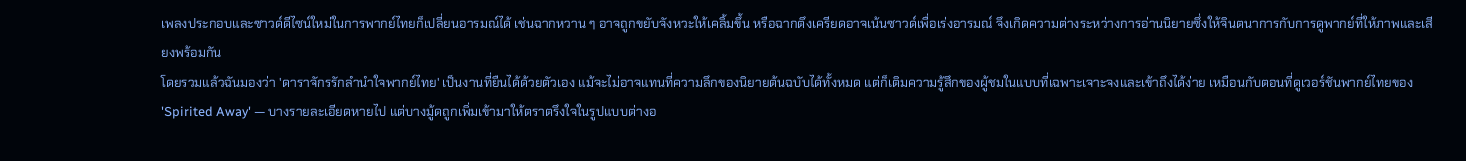เพลงประกอบและซาวด์ดีไซน์ใหม่ในการพากย์ไทยก็เปลี่ยนอารมณ์ได้ เช่นฉากหวาน ๆ อาจถูกขยับจังหวะให้เคลิ้มขึ้น หรือฉากตึงเครียดอาจเน้นซาวด์เพื่อเร่งอารมณ์ จึงเกิดความต่างระหว่างการอ่านนิยายซึ่งให้จินตนาการกับการดูพากย์ที่ให้ภาพและเสียงพร้อมกัน
โดยรวมแล้วฉันมองว่า 'ดาราจักรรักลํานําใจพากย์ไทย' เป็นงานที่ยืนได้ด้วยตัวเอง แม้จะไม่อาจแทนที่ความลึกของนิยายต้นฉบับได้ทั้งหมด แต่ก็เติมความรู้สึกของผู้ชมในแบบที่เฉพาะเจาะจงและเข้าถึงได้ง่าย เหมือนกับตอนที่ดูเวอร์ชันพากย์ไทยของ 'Spirited Away' — บางรายละเอียดหายไป แต่บางมู้ดถูกเพิ่มเข้ามาให้ตราตรึงใจในรูปแบบต่างอ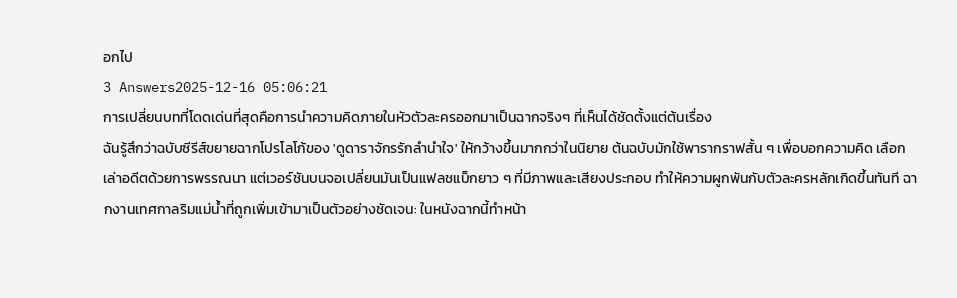อกไป
3 Answers2025-12-16 05:06:21
การเปลี่ยนบทที่โดดเด่นที่สุดคือการนำความคิดภายในหัวตัวละครออกมาเป็นฉากจริงๆ ที่เห็นได้ชัดตั้งแต่ต้นเรื่อง
ฉันรู้สึกว่าฉบับซีรีส์ขยายฉากโปรโลโก้ของ 'ดูดาราจักรรักลำนำใจ' ให้กว้างขึ้นมากกว่าในนิยาย ต้นฉบับมักใช้พารากราฟสั้น ๆ เพื่อบอกความคิด เลือกเล่าอดีตด้วยการพรรณนา แต่เวอร์ชันบนจอเปลี่ยนมันเป็นแฟลชแบ็กยาว ๆ ที่มีภาพและเสียงประกอบ ทำให้ความผูกพันกับตัวละครหลักเกิดขึ้นทันที ฉากงานเทศกาลริมแม่น้ำที่ถูกเพิ่มเข้ามาเป็นตัวอย่างชัดเจน: ในหนังฉากนี้ทำหน้า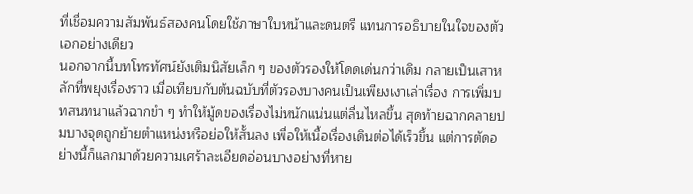ที่เชื่อมความสัมพันธ์สองคนโดยใช้ภาษาใบหน้าและดนตรี แทนการอธิบายในใจของตัวเอกอย่างเดียว
นอกจากนี้บทโทรทัศน์ยังเติมนิสัยเล็ก ๆ ของตัวรองให้โดดเด่นกว่าเดิม กลายเป็นเสาหลักที่พยุงเรื่องราว เมื่อเทียบกับต้นฉบับที่ตัวรองบางคนเป็นเพียงเงาเล่าเรื่อง การเพิ่มบทสนทนาแล้วฉากขำ ๆ ทำให้มู้ดของเรื่องไม่หนักแน่นแต่ลื่นไหลขึ้น สุดท้ายฉากคลายปมบางจุดถูกย้ายตำแหน่งหรือย่อให้สั้นลง เพื่อให้เนื้อเรื่องเดินต่อได้เร็วขึ้น แต่การตัดอย่างนี้ก็แลกมาด้วยความเศร้าละเอียดอ่อนบางอย่างที่หาย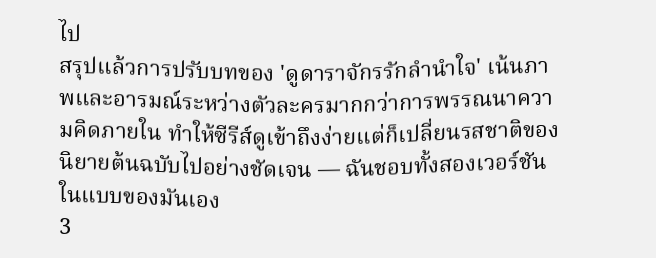ไป
สรุปแล้วการปรับบทของ 'ดูดาราจักรรักลำนำใจ' เน้นภาพและอารมณ์ระหว่างตัวละครมากกว่าการพรรณนาความคิดภายใน ทำให้ซีรีส์ดูเข้าถึงง่ายแต่ก็เปลี่ยนรสชาติของนิยายต้นฉบับไปอย่างชัดเจน — ฉันชอบทั้งสองเวอร์ชันในแบบของมันเอง
3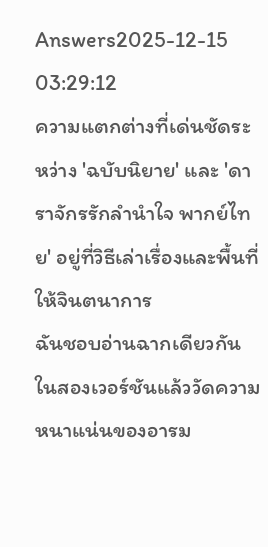Answers2025-12-15 03:29:12
ความแตกต่างที่เด่นชัดระหว่าง 'ฉบับนิยาย' และ 'ดาราจักรรักลำนำใจ พากย์ไทย' อยู่ที่วิธีเล่าเรื่องและพื้นที่ให้จินตนาการ
ฉันชอบอ่านฉากเดียวกันในสองเวอร์ชันแล้ววัดความหนาแน่นของอารม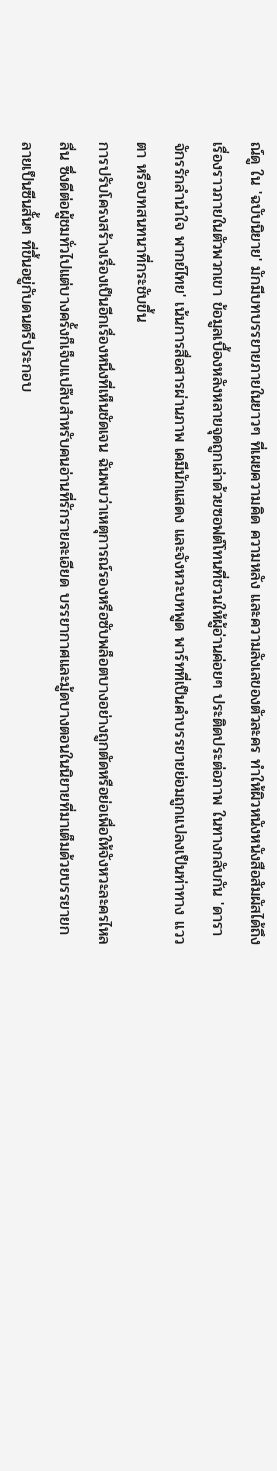ณ์ดู ใน 'ฉบับนิยาย' มักมีบทบรรยายภายในยาวๆ ที่เผยความคิด ความหลัง และความลังเลของตัวละคร ทำให้ผิวหนังหนังสือสัมผัสได้ถึงเรื่องราวภายในตัวพวกเขา ข้อมูลเบื้องหลังหลายจุดถูกเล่าด้วยซอฟต์โทนที่ชวนให้ผู้อ่านค่อยๆ ประติดประต่อภาพ ในทางกลับกัน 'ดาราจักรรักลำนำใจ พากย์ไทย' เน้นการสื่อสารผ่านภาพ เคมีนักแสดง และจังหวะบทพูด พาร์ทที่เป็นคำบรรยายย่อมถูกแปลงเป็นท่าทาง แววตา หรือบทสนทนาที่กระชับขึ้น
การปรับโครงสร้างเรื่องเป็นอีกเรื่องหนึ่งที่เห็นชัดเจน ฉันพบว่าเหตุการณ์รองหรือซับพล็อตบางอย่างถูกตัดหรือย่อเพื่อให้จังหวะละครไหลลื่น ซึ่งดีต่อผู้ชมทั่วไปแต่บางครั้งก็เจ็บแปล๊บสำหรับคนอ่านที่รักรายละเอียด บรรยากาศและมู้ดบางตอนในนิยายที่มาเต็มด้วยบรรยายกลายเป็นซีนสั้นๆ ที่ขึ้นอยู่กับดนตรีประกอบ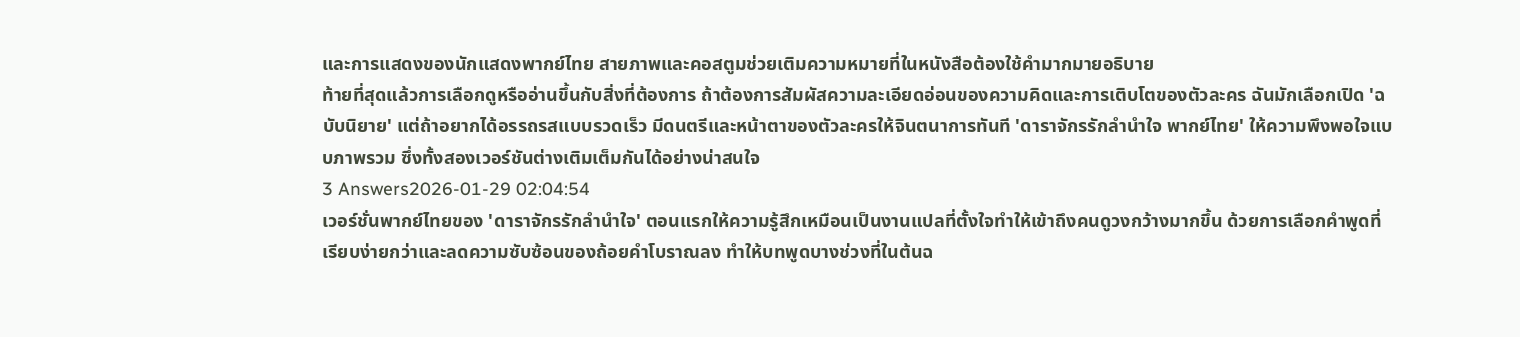และการแสดงของนักแสดงพากย์ไทย สายภาพและคอสตูมช่วยเติมความหมายที่ในหนังสือต้องใช้คำมากมายอธิบาย
ท้ายที่สุดแล้วการเลือกดูหรืออ่านขึ้นกับสิ่งที่ต้องการ ถ้าต้องการสัมผัสความละเอียดอ่อนของความคิดและการเติบโตของตัวละคร ฉันมักเลือกเปิด 'ฉบับนิยาย' แต่ถ้าอยากได้อรรถรสแบบรวดเร็ว มีดนตรีและหน้าตาของตัวละครให้จินตนาการทันที 'ดาราจักรรักลำนำใจ พากย์ไทย' ให้ความพึงพอใจแบบภาพรวม ซึ่งทั้งสองเวอร์ชันต่างเติมเต็มกันได้อย่างน่าสนใจ
3 Answers2026-01-29 02:04:54
เวอร์ชั่นพากย์ไทยของ 'ดาราจักรรักลํานําใจ' ตอนแรกให้ความรู้สึกเหมือนเป็นงานแปลที่ตั้งใจทำให้เข้าถึงคนดูวงกว้างมากขึ้น ด้วยการเลือกคำพูดที่เรียบง่ายกว่าและลดความซับซ้อนของถ้อยคำโบราณลง ทำให้บทพูดบางช่วงที่ในต้นฉ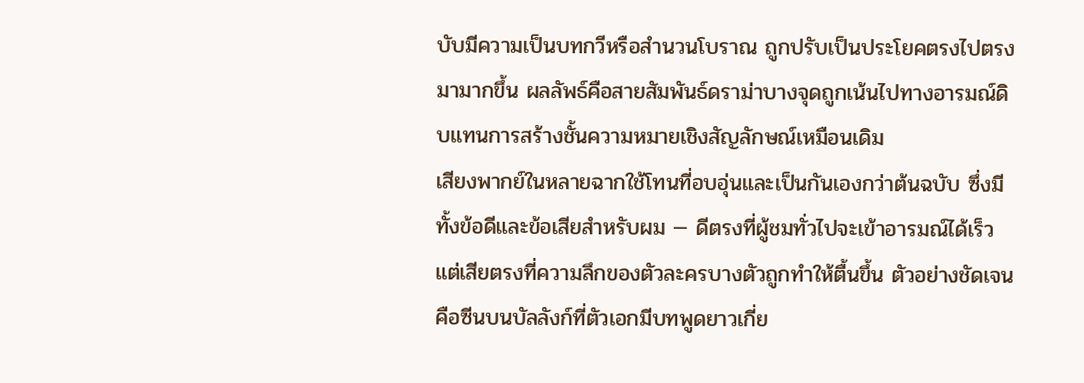บับมีความเป็นบทกวีหรือสำนวนโบราณ ถูกปรับเป็นประโยคตรงไปตรงมามากขึ้น ผลลัพธ์คือสายสัมพันธ์ดราม่าบางจุดถูกเน้นไปทางอารมณ์ดิบแทนการสร้างชั้นความหมายเชิงสัญลักษณ์เหมือนเดิม
เสียงพากย์ในหลายฉากใช้โทนที่อบอุ่นและเป็นกันเองกว่าต้นฉบับ ซึ่งมีทั้งข้อดีและข้อเสียสำหรับผม — ดีตรงที่ผู้ชมทั่วไปจะเข้าอารมณ์ได้เร็ว แต่เสียตรงที่ความลึกของตัวละครบางตัวถูกทำให้ตื้นขึ้น ตัวอย่างชัดเจนคือซีนบนบัลลังก์ที่ตัวเอกมีบทพูดยาวเกี่ย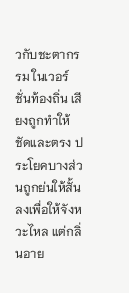วกับชะตากรรม ในเวอร์ชั่นท้องถิ่น เสียงถูกทำให้ชัดและตรง ประโยคบางส่วนถูกย่นให้สั้นลงเพื่อให้จังหวะไหล แต่กลิ่นอาย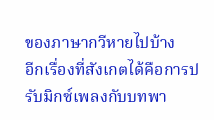ของภาษากวีหายไปบ้าง
อีกเรื่องที่สังเกตได้คือการปรับมิกซ์เพลงกับบทพา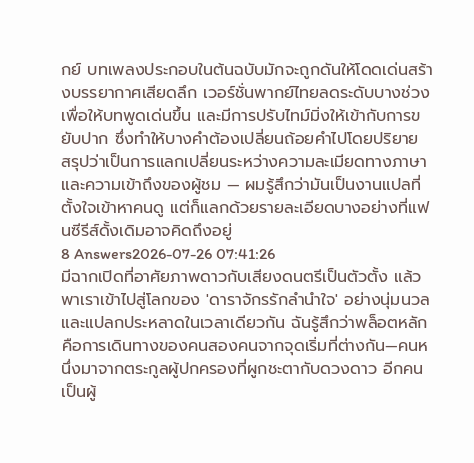กย์ บทเพลงประกอบในต้นฉบับมักจะถูกดันให้โดดเด่นสร้างบรรยากาศเสียดลึก เวอร์ชั่นพากย์ไทยลดระดับบางช่วงเพื่อให้บทพูดเด่นขึ้น และมีการปรับไทม์มิ่งให้เข้ากับการขยับปาก ซึ่งทำให้บางคำต้องเปลี่ยนถ้อยคำไปโดยปริยาย สรุปว่าเป็นการแลกเปลี่ยนระหว่างความละเมียดทางภาษาและความเข้าถึงของผู้ชม — ผมรู้สึกว่ามันเป็นงานแปลที่ตั้งใจเข้าหาคนดู แต่ก็แลกด้วยรายละเอียดบางอย่างที่แฟนซีรีส์ดั้งเดิมอาจคิดถึงอยู่
8 Answers2026-07-26 07:41:26
มีฉากเปิดที่อาศัยภาพดาวกับเสียงดนตรีเป็นตัวตั้ง แล้วพาเราเข้าไปสู่โลกของ 'ดาราจักรรักลำนำใจ' อย่างนุ่มนวลและแปลกประหลาดในเวลาเดียวกัน ฉันรู้สึกว่าพล็อตหลักคือการเดินทางของคนสองคนจากจุดเริ่มที่ต่างกัน—คนหนึ่งมาจากตระกูลผู้ปกครองที่ผูกชะตากับดวงดาว อีกคนเป็นผู้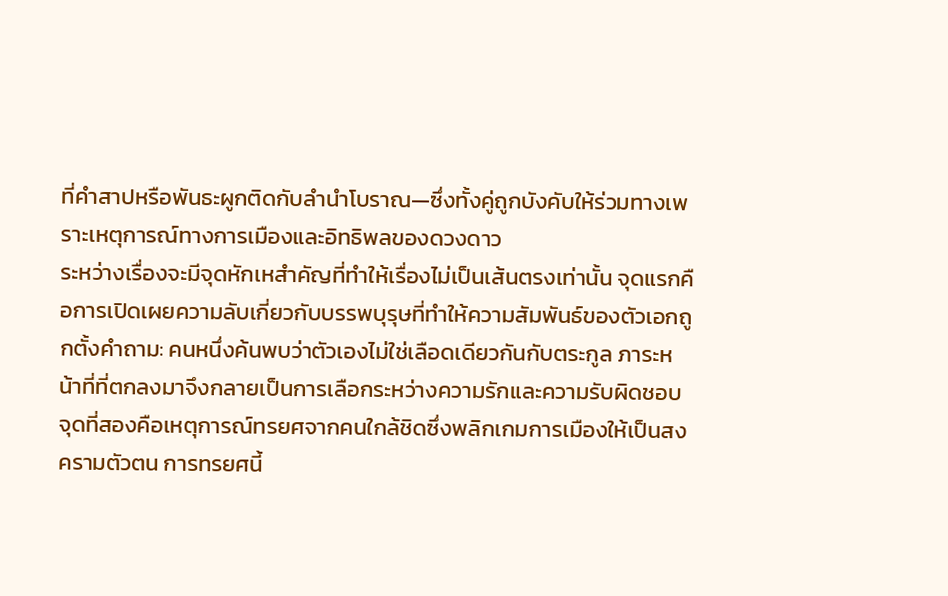ที่คำสาปหรือพันธะผูกติดกับลำนำโบราณ—ซึ่งทั้งคู่ถูกบังคับให้ร่วมทางเพราะเหตุการณ์ทางการเมืองและอิทธิพลของดวงดาว
ระหว่างเรื่องจะมีจุดหักเหสำคัญที่ทำให้เรื่องไม่เป็นเส้นตรงเท่านั้น จุดแรกคือการเปิดเผยความลับเกี่ยวกับบรรพบุรุษที่ทำให้ความสัมพันธ์ของตัวเอกถูกตั้งคำถาม: คนหนึ่งค้นพบว่าตัวเองไม่ใช่เลือดเดียวกันกับตระกูล ภาระหน้าที่ที่ตกลงมาจึงกลายเป็นการเลือกระหว่างความรักและความรับผิดชอบ จุดที่สองคือเหตุการณ์ทรยศจากคนใกล้ชิดซึ่งพลิกเกมการเมืองให้เป็นสงครามตัวตน การทรยศนี้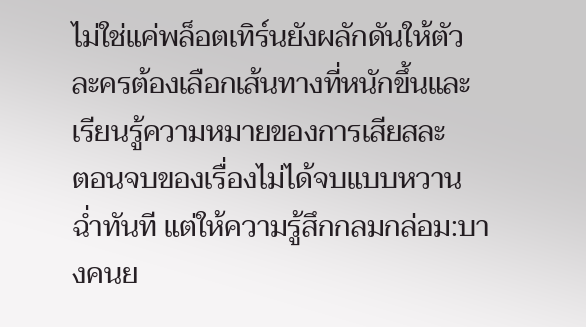ไม่ใช่แค่พล็อตเทิร์นยังผลักดันให้ตัวละครต้องเลือกเส้นทางที่หนักขึ้นและเรียนรู้ความหมายของการเสียสละ
ตอนจบของเรื่องไม่ได้จบแบบหวานฉ่ำทันที แต่ให้ความรู้สึกกลมกล่อม:บางคนย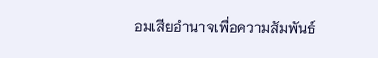อมเสียอำนาจเพื่อความสัมพันธ์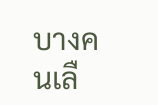บางคนเลื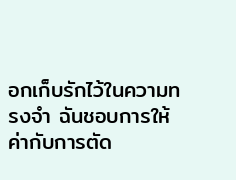อกเก็บรักไว้ในความทรงจำ ฉันชอบการให้ค่ากับการตัด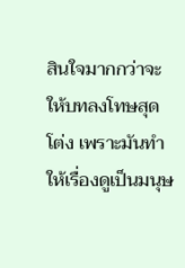สินใจมากกว่าจะให้บทลงโทษสุดโต่ง เพราะมันทำให้เรื่องดูเป็นมนุษ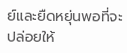ย์และยืดหยุ่นพอที่จะปล่อยให้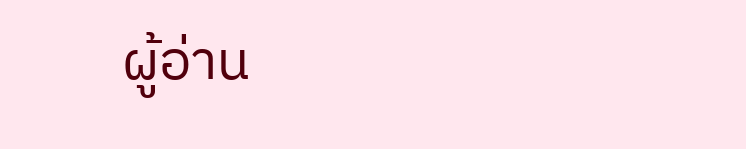ผู้อ่าน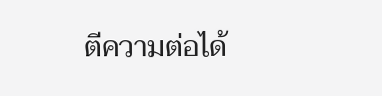ตีความต่อได้